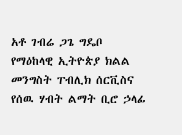አቶ ገብሬ ጋጌ ግዴቦ
የማዕከላዊ ኢትዮጵያ ክልል መንግስት ፐብሊክ ሰርቪስና የሰዉ ሃብት ልማት ቢሮ ኃላፊ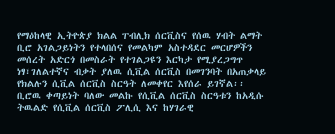የማዕከላዊ ኢትዮጵያ ክልል ፐብሊክ ሰርቪስና የሰዉ ሃብት ልማት ቢሮ አገልጋይነትን የተላበሰና የመልካም አስተዳደር መርሆዎችን መሰረት አድርጎ በመስራት የተገልጋዩን እርካታ የሚያረጋግጥ ነፃ፣ገለልተኛና ብቃት ያለዉ ሲቪል ሰርቪስ በመገንባት በአጠቃላይ የክልሉን ሲቪል ሰርቪስ ስርዓት ለመቀየር እየሰራ ይገኛል፡፡
ቢሮዉ ቀጣይነት ባለው መልኩ የሲቪል ሰርቪስ ስርዓቱን ከአዲሱ ትዉልድ የሲቪል ሰርቪስ ፖሊሲ እና ከሃገራዊ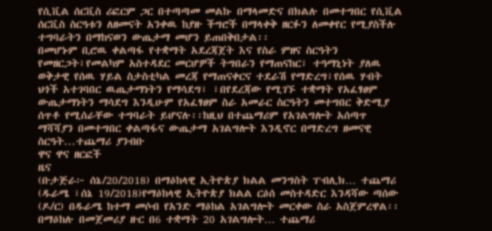የሲቪል ሰርቪስ ሪፎርም ጋር በተጣጣመ መልኩ በማላመድና በክልሉ በመተግበር የሲቪል ሰርቪስ ስርዓቱን ለዘመናት አንቀዉ ከያዙ ችግሮች በማላቀቅ ዘርፉን ለመቀየር የሚያስችሉ ተግባራትን በማከናወን ውጤታማ መሆን ይጠበቅበታል፡፡
በመሆኑም ቢሮዉ ቀልጣፋ የተቋማት አደረጃጀት እና የስራ ምዘና ስርዓትን የመዘርጋት፣የመልካም አስተዳደር መርሆዎች ትግበራን የማጠናከር፣ ተዓማኒነት ያለዉ ወቅታዊ የሰዉ ሃይል ስታስቲካል መረጃ የማጠናቀርና ተደራሽ የማድረግ፣የሰዉ ሃብት ህጎች አተገባበር ዉጤታማነትን የማሳደግ፣ ፣በየደረጃው የሚገኙ ተቋማት የአፈፃፀም ውጤታማነትን ማሳደግ እንዲሁም የአፈፃፀም ስራ አመራር ስርዓትን መተግበር ቅድሚያ ሰጥቶ የሚሰራቸው ተግባራት ይሆናሉ፡፡ከዚህ በተጨማሪም የአገልግሎት አሰጣጥ ማሻሻያን በመተግበር ቀልጣፋና ውጤታማ አገልግሎት እንዲኖር በማድረግ ዘመናዊ ስርዓት...ተጨማሪ ያንብቡ
ዋና ዋና ዘርፎች
ዜና
(ቡታጅራ፦ ሰኔ/20/2018) በማዕከላዊ ኢትዮጵያ ክልል መንግስት ፐብሊክ… ተጨማሪ
(ዱራሜ ፣ሰኔ 19/2018)የማዕከላዊ ኢትዮጵያ ክልል ርዕሰ መስተዳድር እንዳሻው ጣሰው (ዶ/ር) በዱራሜ ከተማ መሶብ የአንድ ማዕከል አገልግሎት መርቀው ስራ አስጀምረዋል፡፡ በማዕከሉ በመጀመሪያ ዙር በ6 ተቋማት 20 አገልግሎት… ተጨማሪ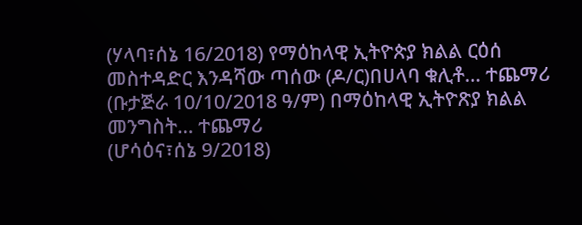(ሃላባ፣ሰኔ 16/2018) የማዕከላዊ ኢትዮጵያ ክልል ርዕሰ መስተዳድር እንዳሻው ጣሰው (ዶ/ር)በሀላባ ቁሊቶ… ተጨማሪ
(ቡታጅራ 10/10/2018 ዓ/ም) በማዕከላዊ ኢትዮጽያ ክልል መንግስት… ተጨማሪ
(ሆሳዕና፣ሰኔ 9/2018)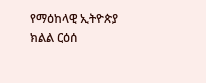የማዕከላዊ ኢትዮጵያ ክልል ርዕሰ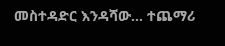መስተዳድር እንዳሻው… ተጨማሪ